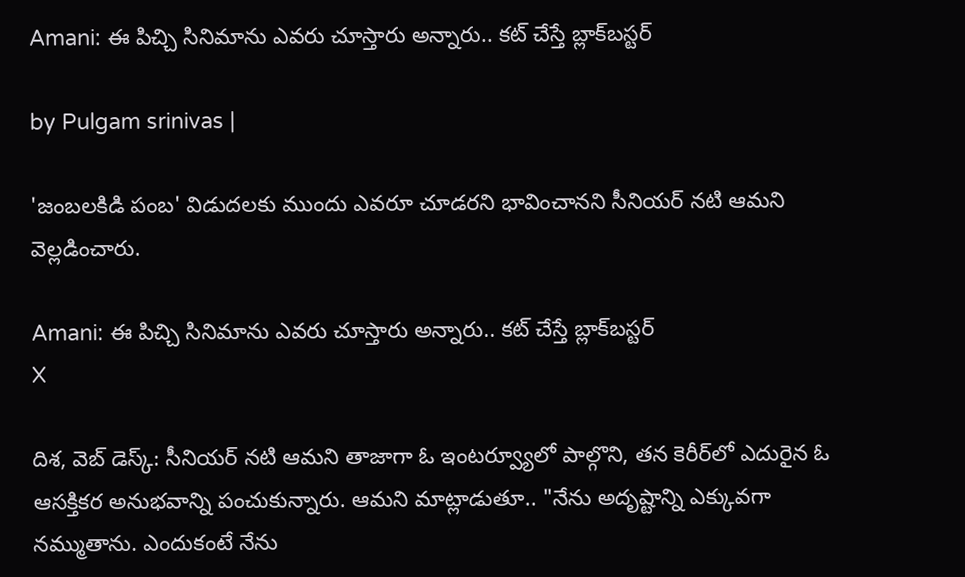Amani: ఈ పిచ్చి సినిమాను ఎవరు చూస్తారు అన్నారు.. కట్ చేస్తే బ్లాక్‌బస్టర్

by Pulgam srinivas |

'జంబలకిడి పంబ' విడుదలకు ముందు ఎవరూ చూడరని భావించానని సీనియర్ నటి ఆమని వెల్లడించారు.

Amani: ఈ పిచ్చి సినిమాను ఎవరు చూస్తారు అన్నారు.. కట్ చేస్తే బ్లాక్‌బస్టర్
X

దిశ, వెబ్ డెస్క్: సీనియర్ నటి ఆమని తాజాగా ఓ ఇంటర్వ్యూలో పాల్గొని, తన కెరీర్‌లో ఎదురైన ఓ ఆసక్తికర అనుభవాన్ని పంచుకున్నారు. ఆమని మాట్లాడుతూ.. "నేను అదృష్టాన్ని ఎక్కువగా నమ్ముతాను. ఎందుకంటే నేను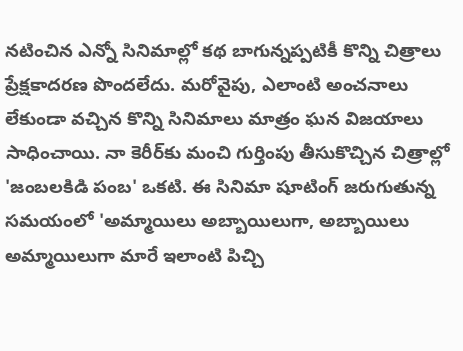నటించిన ఎన్నో సినిమాల్లో కథ బాగున్నప్పటికీ కొన్ని చిత్రాలు ప్రేక్షకాదరణ పొందలేదు. మరోవైపు, ఎలాంటి అంచనాలు లేకుండా వచ్చిన కొన్ని సినిమాలు మాత్రం ఘన విజయాలు సాధించాయి. నా కెరీర్‌కు మంచి గుర్తింపు తీసుకొచ్చిన చిత్రాల్లో 'జంబలకిడి పంబ' ఒకటి. ఈ సినిమా షూటింగ్ జరుగుతున్న సమయంలో 'అమ్మాయిలు అబ్బాయిలుగా, అబ్బాయిలు అమ్మాయిలుగా మారే ఇలాంటి పిచ్చి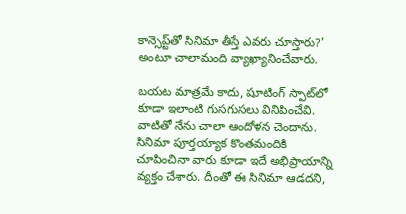కాన్సెప్ట్‌తో సినిమా తీస్తే ఎవరు చూస్తారు?' అంటూ చాలామంది వ్యాఖ్యానించేవారు.

బయట మాత్రమే కాదు, షూటింగ్ స్పాట్‌లో కూడా ఇలాంటి గుసగుసలు వినిపించేవి. వాటితో నేను చాలా ఆందోళన చెందాను. సినిమా పూర్తయ్యాక కొంతమందికి చూపించినా వారు కూడా ఇదే అభిప్రాయాన్ని వ్యక్తం చేశారు. దీంతో ఈ సినిమా ఆడదని,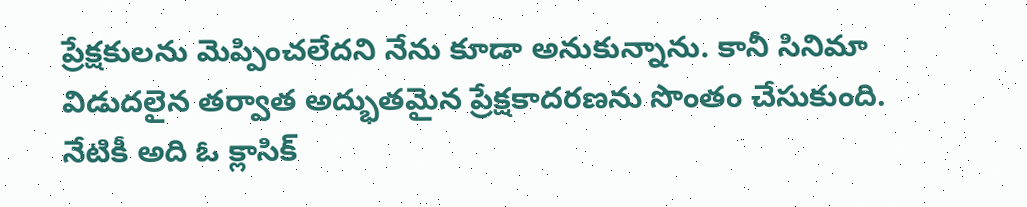ప్రేక్షకులను మెప్పించలేదని నేను కూడా అనుకున్నాను. కానీ సినిమా విడుదలైన తర్వాత అద్భుతమైన ప్రేక్షకాదరణను సొంతం చేసుకుంది. నేటికీ అది ఓ క్లాసిక్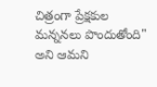చిత్రంగా ప్రేక్షకుల మన్ననలు పొందుతోంది" అని ఆమని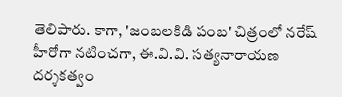తెలిపారు. కాగా, 'జంబలకిడి పంబ' చిత్రంలో నరేష్ హీరోగా నటించగా, ఈ.వి.వి. సత్యనారాయణ దర్శకత్వం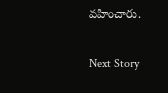వహించారు.

Next Story